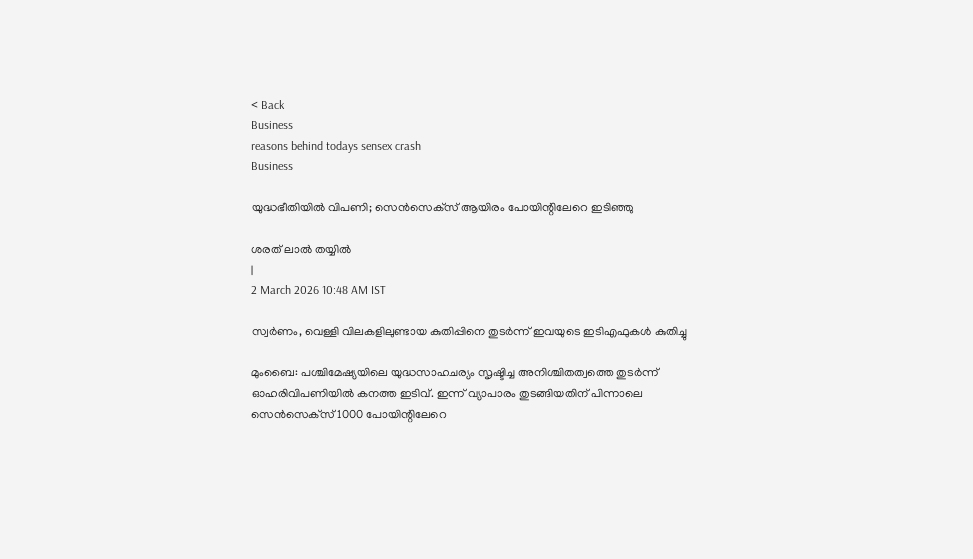< Back
Business
reasons behind todays sensex crash
Business

യുദ്ധഭീതിയില്‍ വിപണി; സെന്‍സെക്‌സ് ആയിരം പോയിന്റിലേറെ ഇടിഞ്ഞു

ശരത് ലാൽ തയ്യിൽ
|
2 March 2026 10:48 AM IST

സ്വര്‍ണം, വെള്ളി വിലകളിലുണ്ടായ കുതിപ്പിനെ തുടര്‍ന്ന് ഇവയുടെ ഇടിഎഫുകള്‍ കുതിച്ചു

മുംബൈ: പശ്ചിമേഷ്യയിലെ യുദ്ധസാഹചര്യം സൃഷ്ടിച്ച അനിശ്ചിതത്വത്തെ തുടര്‍ന്ന് ഓഹരിവിപണിയില്‍ കനത്ത ഇടിവ്. ഇന്ന് വ്യാപാരം തുടങ്ങിയതിന് പിന്നാലെ സെന്‍സെക്‌സ് 1000 പോയിന്റിലേറെ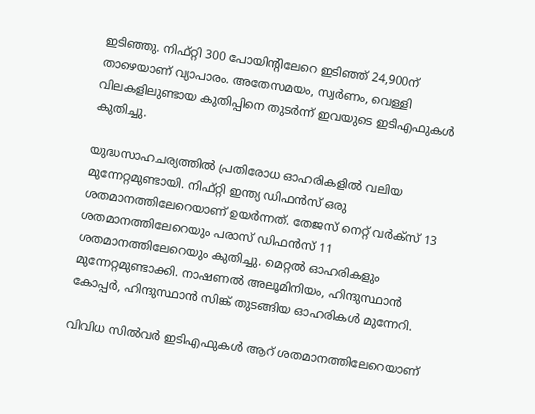ഇടിഞ്ഞു. നിഫ്റ്റി 300 പോയിന്റിലേറെ ഇടിഞ്ഞ് 24,900ന് താഴെയാണ് വ്യാപാരം. അതേസമയം, സ്വര്‍ണം, വെള്ളി വിലകളിലുണ്ടായ കുതിപ്പിനെ തുടര്‍ന്ന് ഇവയുടെ ഇടിഎഫുകള്‍ കുതിച്ചു.

യുദ്ധസാഹചര്യത്തില്‍ പ്രതിരോധ ഓഹരികളില്‍ വലിയ മുന്നേറ്റമുണ്ടായി. നിഫ്റ്റി ഇന്ത്യ ഡിഫന്‍സ് ഒരു ശതമാനത്തിലേറെയാണ് ഉയര്‍ന്നത്. തേജസ് നെറ്റ് വര്‍ക്‌സ് 13 ശതമാനത്തിലേറെയും പരാസ് ഡിഫന്‍സ് 11 ശതമാനത്തിലേറെയും കുതിച്ചു. മെറ്റല്‍ ഓഹരികളും മുന്നേറ്റമുണ്ടാക്കി. നാഷണല്‍ അലൂമിനിയം, ഹിന്ദുസ്ഥാന്‍ കോപ്പര്‍, ഹിന്ദുസ്ഥാന്‍ സിങ്ക് തുടങ്ങിയ ഓഹരികള്‍ മുന്നേറി.

വിവിധ സില്‍വര്‍ ഇടിഎഫുകള്‍ ആറ് ശതമാനത്തിലേറെയാണ്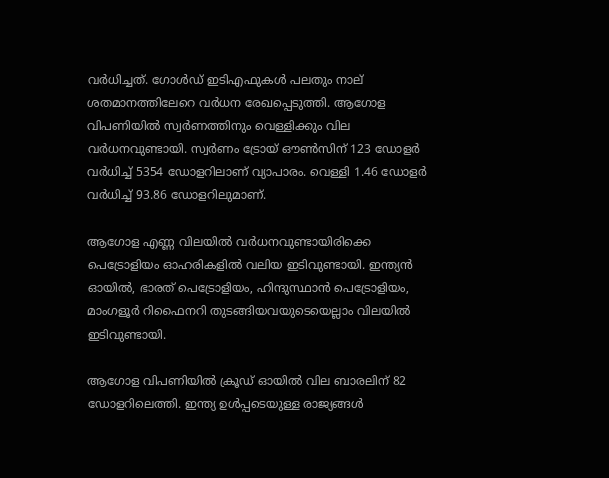വര്‍ധിച്ചത്. ഗോള്‍ഡ് ഇടിഎഫുകള്‍ പലതും നാല് ശതമാനത്തിലേറെ വര്‍ധന രേഖപ്പെടുത്തി. ആഗോള വിപണിയില്‍ സ്വര്‍ണത്തിനും വെള്ളിക്കും വില വര്‍ധനവുണ്ടായി. സ്വര്‍ണം ട്രോയ് ഔണ്‍സിന് 123 ഡോളര്‍ വര്‍ധിച്ച് 5354 ഡോളറിലാണ് വ്യാപാരം. വെള്ളി 1.46 ഡോളര്‍ വര്‍ധിച്ച് 93.86 ഡോളറിലുമാണ്.

ആഗോള എണ്ണ വിലയില്‍ വര്‍ധനവുണ്ടായിരിക്കെ പെട്രോളിയം ഓഹരികളില്‍ വലിയ ഇടിവുണ്ടായി. ഇന്ത്യന്‍ ഓയില്‍, ഭാരത് പെട്രോളിയം, ഹിന്ദുസ്ഥാന്‍ പെട്രോളിയം, മാംഗളൂര്‍ റിഫൈനറി തുടങ്ങിയവയുടെയെല്ലാം വിലയില്‍ ഇടിവുണ്ടായി.

ആഗോള വിപണിയില്‍ ക്രൂഡ് ഓയില്‍ വില ബാരലിന് 82 ഡോളറിലെത്തി. ഇന്ത്യ ഉള്‍പ്പടെയുള്ള രാജ്യങ്ങള്‍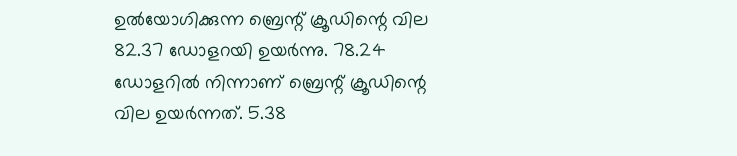ഉല്‍യോഗിക്കുന്ന ബ്രെന്റ് ക്രൂഡിന്റെ വില 82.37 ഡോളറയി ഉയര്‍ന്നു. 78.24 ഡോളറില്‍ നിന്നാണ് ബ്രെന്റ് ക്രൂഡിന്റെ വില ഉയര്‍ന്നത്. 5.38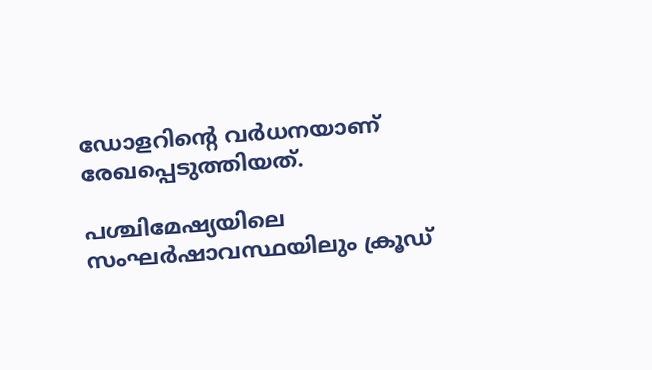ഡോളറിന്റെ വര്‍ധനയാണ് രേഖപ്പെടുത്തിയത്.

പശ്ചിമേഷ്യയിലെ സംഘര്‍ഷാവസ്ഥയിലും ക്രൂഡ്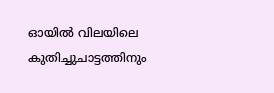ഓയില്‍ വിലയിലെ കുതിച്ചുചാട്ടത്തിനും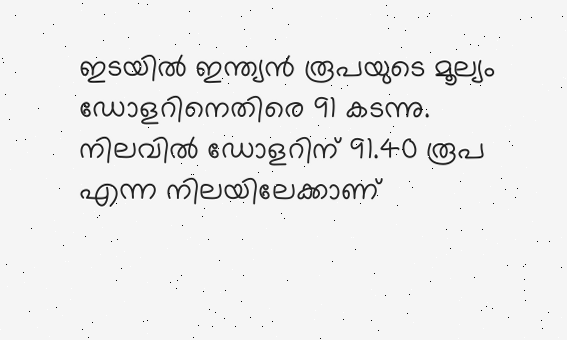ഇടയില്‍ ഇന്ത്യന്‍ രൂപയുടെ മൂല്യം ഡോളറിനെതിരെ 91 കടന്നു. നിലവില്‍ ഡോളറിന് 91.40 രൂപ എന്ന നിലയിലേക്കാണ്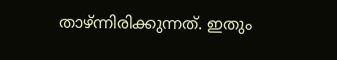താഴ്ന്നിരിക്കുന്നത്. ഇതും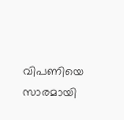വിപണിയെ സാരമായി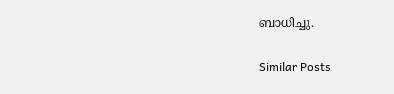ബാധിച്ചു.

Similar Posts